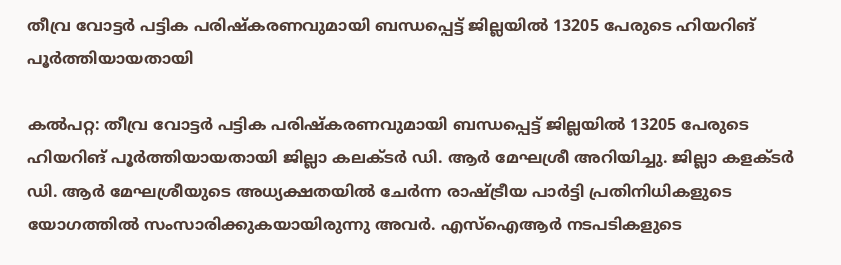തീവ്ര വോട്ടർ പട്ടിക പരിഷ്‌കരണവുമായി ബന്ധപ്പെട്ട് ജില്ലയിൽ 13205 പേരുടെ ഹിയറിങ് പൂർത്തിയായതായി

കൽപറ്റ: തീവ്ര വോട്ടർ പട്ടിക പരിഷ്‌കരണവുമായി ബന്ധപ്പെട്ട് ജില്ലയിൽ 13205 പേരുടെ ഹിയറിങ് പൂർത്തിയായതായി ജില്ലാ കലക്ടർ ഡി. ആർ മേഘശ്രീ അറിയിച്ചു. ജില്ലാ കളക്ടർ ഡി. ആർ മേഘശ്രീയുടെ അധ്യക്ഷതയിൽ ചേർന്ന രാഷ്ട്രീയ പാർട്ടി പ്രതിനിധികളുടെ യോഗത്തിൽ സംസാരിക്കുകയായിരുന്നു അവർ. എസ്‌ഐആർ നടപടികളുടെ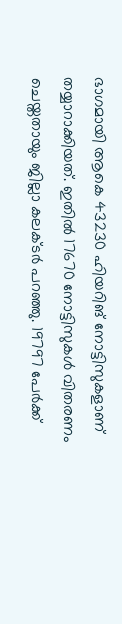ഭാഗമായി ആകെ 43230 ഹിയറിങ് നോട്ടിസുകളാണ് തയ്യാറാക്കിയത്. ഇതിൽ 17670 നോട്ടിസുകൾ വിതരണം ചെയ്തതായും ജില്ലാ കലക്ടർ പറഞ്ഞു. 19797 പേർക്ക്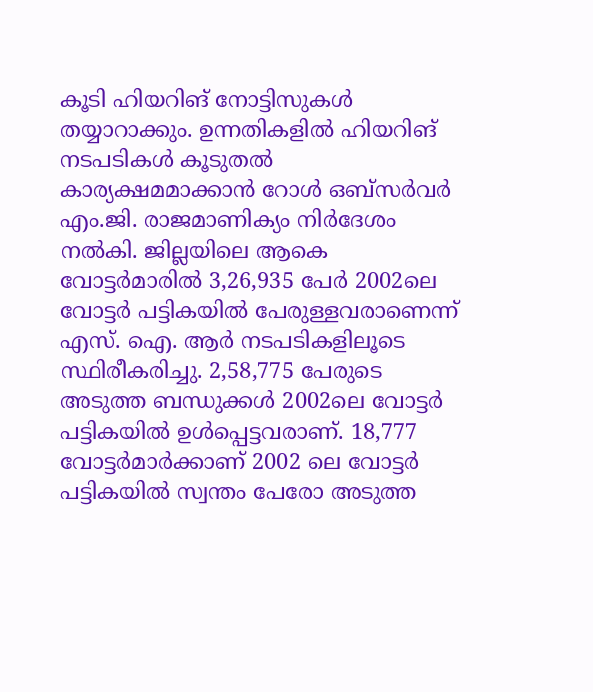കൂടി ഹിയറിങ് നോട്ടിസുകൾ തയ്യാറാക്കും. ഉന്നതികളിൽ ഹിയറിങ് നടപടികൾ കൂടുതൽ കാര്യക്ഷമമാക്കാൻ റോൾ ഒബ്‌സർവർ എം.ജി. രാജമാണിക്യം നിർദേശം നൽകി. ജില്ലയിലെ ആകെ വോട്ടർമാരിൽ 3,26,935 പേർ 2002ലെ വോട്ടർ പട്ടികയിൽ പേരുള്ളവരാണെന്ന് എസ്. ഐ. ആർ നടപടികളിലൂടെ സ്ഥിരീകരിച്ചു. 2,58,775 പേരുടെ അടുത്ത ബന്ധുക്കൾ 2002ലെ വോട്ടർ പട്ടികയിൽ ഉൾപ്പെട്ടവരാണ്. 18,777 വോട്ടർമാർക്കാണ് 2002 ലെ വോട്ടർ പട്ടികയിൽ സ്വന്തം പേരോ അടുത്ത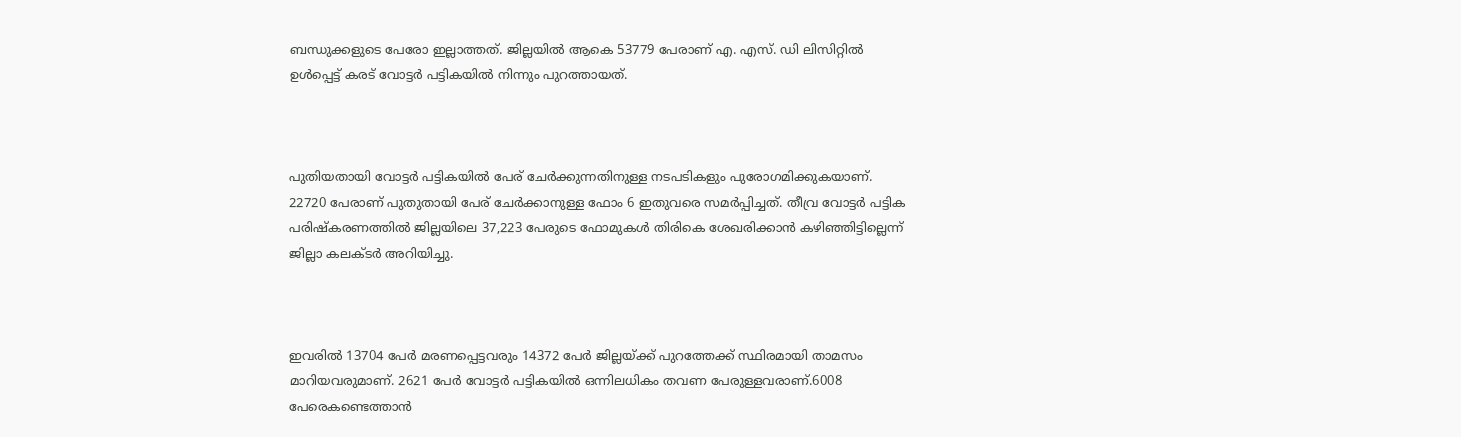ബന്ധുക്കളുടെ പേരോ ഇല്ലാത്തത്. ജില്ലയിൽ ആകെ 53779 പേരാണ് എ. എസ്. ഡി ലിസിറ്റിൽ ഉൾപ്പെട്ട് കരട് വോട്ടർ പട്ടികയിൽ നിന്നും പുറത്തായത്.



പുതിയതായി വോട്ടർ പട്ടികയിൽ പേര് ചേർക്കുന്നതിനുള്ള നടപടികളും പുരോഗമിക്കുകയാണ്. 22720 പേരാണ് പുതുതായി പേര് ചേർക്കാനുള്ള ഫോം 6 ഇതുവരെ സമർപ്പിച്ചത്. തീവ്ര വോട്ടർ പട്ടിക പരിഷ്‌കരണത്തിൽ ജില്ലയിലെ 37,223 പേരുടെ ഫോമുകൾ തിരികെ ശേഖരിക്കാൻ കഴിഞ്ഞിട്ടില്ലെന്ന് ജില്ലാ കലക്ടർ അറിയിച്ചു.



ഇവരിൽ 13704 പേർ മരണപ്പെട്ടവരും 14372 പേർ ജില്ലയ്ക്ക് പുറത്തേക്ക് സ്ഥിരമായി താമസം മാറിയവരുമാണ്. 2621 പേർ വോട്ടർ പട്ടികയിൽ ഒന്നിലധികം തവണ പേരുള്ളവരാണ്.6008 പേരെകണ്ടെത്താൻ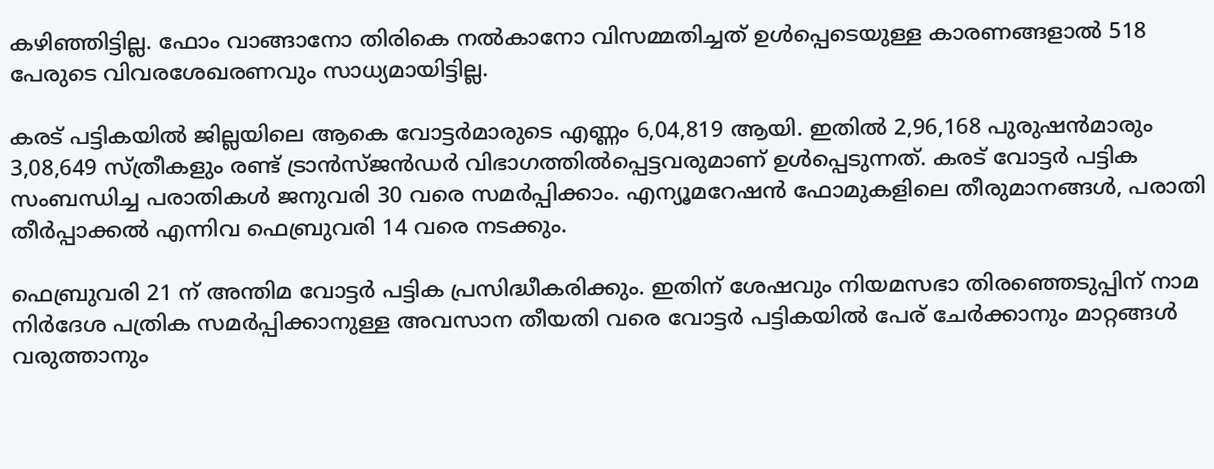കഴിഞ്ഞിട്ടില്ല. ഫോം വാങ്ങാനോ തിരികെ നൽകാനോ വിസമ്മതിച്ചത് ഉൾപ്പെടെയുള്ള കാരണങ്ങളാൽ 518 പേരുടെ വിവരശേഖരണവും സാധ്യമായിട്ടില്ല.

കരട് പട്ടികയിൽ ജില്ലയിലെ ആകെ വോട്ടർമാരുടെ എണ്ണം 6,04,819 ആയി. ഇതിൽ 2,96,168 പുരുഷൻമാരും 3,08,649 സ്ത്രീകളും രണ്ട് ട്രാൻസ്ജൻഡർ വിഭാഗത്തിൽപ്പെട്ടവരുമാണ് ഉൾപ്പെടുന്നത്. കരട് വോട്ടർ പട്ടിക സംബന്ധിച്ച പരാതികൾ ജനുവരി 30 വരെ സമർപ്പിക്കാം. എന്യൂമറേഷൻ ഫോമുകളിലെ തീരുമാനങ്ങൾ, പരാതി തീർപ്പാക്കൽ എന്നിവ ഫെബ്രുവരി 14 വരെ നടക്കും.

ഫെബ്രുവരി 21 ന് അന്തിമ വോട്ടർ പട്ടിക പ്രസിദ്ധീകരിക്കും. ഇതിന് ശേഷവും നിയമസഭാ തിരഞ്ഞെടുപ്പിന് നാമ നിർദേശ പത്രിക സമർപ്പിക്കാനുള്ള അവസാന തീയതി വരെ വോട്ടർ പട്ടികയിൽ പേര് ചേർക്കാനും മാറ്റങ്ങൾ വരുത്താനും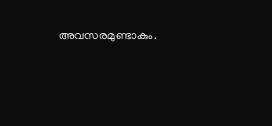അവസരമുണ്ടാകും.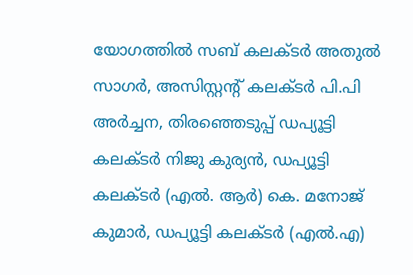യോഗത്തിൽ സബ് കലക്ടർ അതുൽ സാഗർ, അസിസ്റ്റന്റ് കലക്ടർ പി.പി അർച്ചന, തിരഞ്ഞെടുപ്പ് ഡപ്യൂട്ടി കലക്ടർ നിജു കുര്യൻ, ഡപ്യൂട്ടി കലക്ടർ (എൽ. ആർ) കെ. മനോജ് കുമാർ, ഡപ്യൂട്ടി കലക്ടർ (എൽ.എ)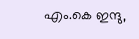എം.കെ ഇന്ദു,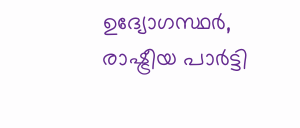ഉദ്യോഗസ്ഥർ, രാഷ്ട്രീയ പാർട്ടി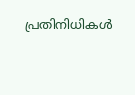പ്രതിനിധികൾ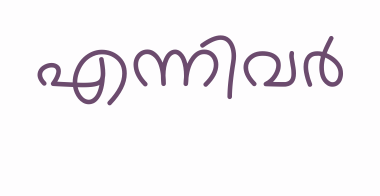എന്നിവർ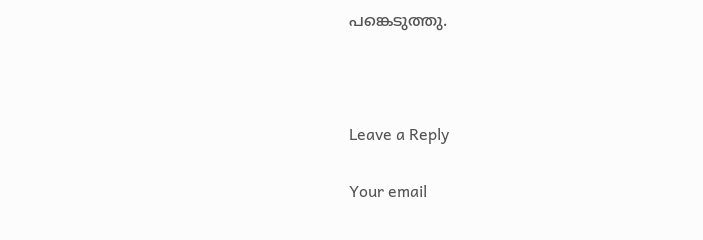പങ്കെടുത്തു.



Leave a Reply

Your email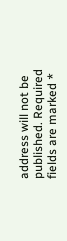address will not be published. Required fields are marked *